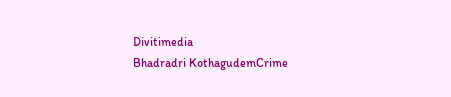Divitimedia
Bhadradri KothagudemCrime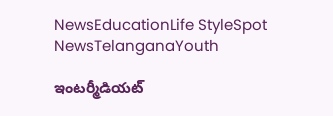NewsEducationLife StyleSpot NewsTelanganaYouth

ఇంటర్మీడియట్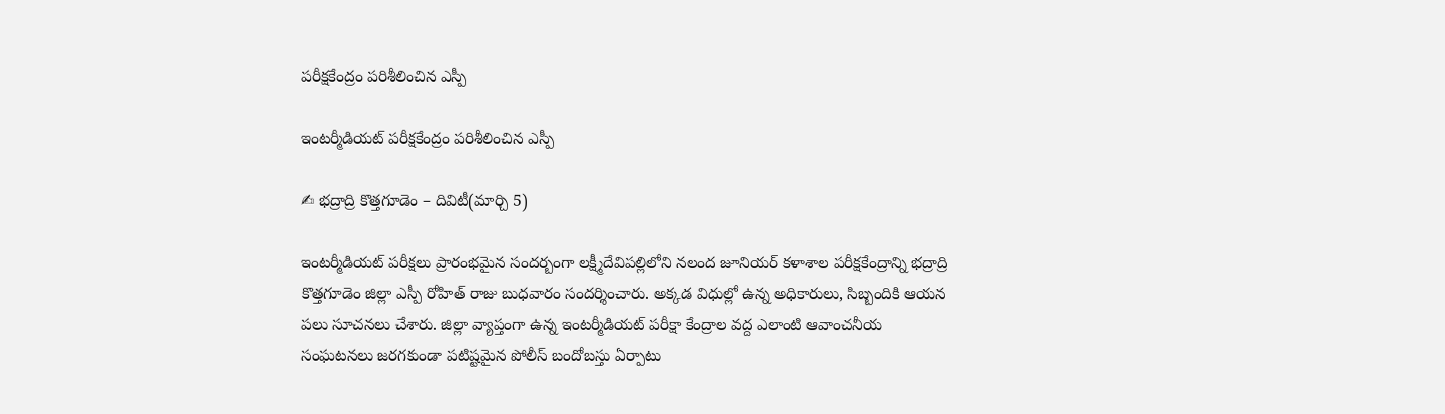పరీక్షకేంద్రం పరిశీలించిన ఎస్పీ

ఇంటర్మీడియట్ పరీక్షకేంద్రం పరిశీలించిన ఎస్పీ

✍ భద్రాద్రి కొత్తగూడెం – దివిటీ(మార్చి 5)

ఇంటర్మీడియట్ పరీక్షలు ప్రారంభమైన సందర్బంగా లక్ష్మీదేవిపల్లిలోని నలంద జూనియర్ కళాశాల పరీక్షకేంద్రాన్ని భద్రాద్రి కొత్తగూడెం జిల్లా ఎస్పీ రోహిత్ రాజు బుధవారం సందర్శించారు. అక్కడ విధుల్లో ఉన్న అధికారులు, సిబ్బందికి ఆయన పలు సూచనలు చేశారు. జిల్లా వ్యాప్తంగా ఉన్న ఇంటర్మీడియట్ పరీక్షా కేంద్రాల వద్ద ఎలాంటి ఆవాంచనీయ సంఘటనలు జరగకుండా పటిష్టమైన పోలీస్ బందోబస్తు ఏర్పాటు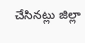చేసినట్లు జిల్లా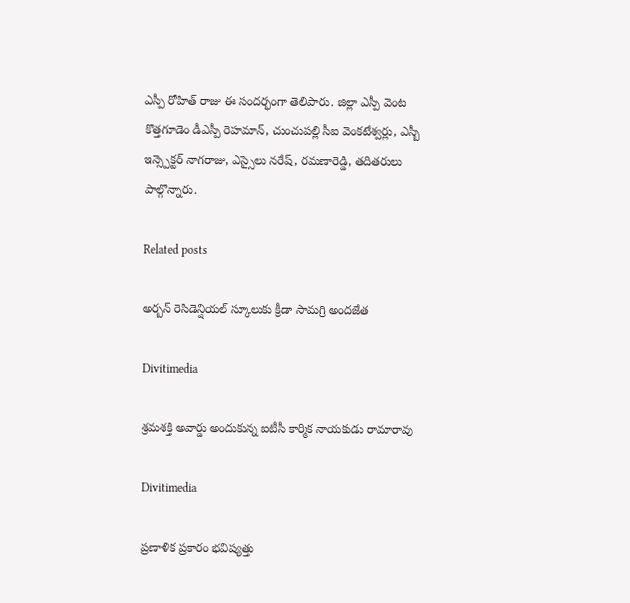ఎస్పీ రోహిత్ రాజు ఈ సందర్భంగా తెలిపారు. జిల్లా ఎస్పీ వెంట కొత్తగూడెం డీఎస్పీ రెహమాన్, చుంచుపల్లి సీఐ వెంకటేశ్వర్లు, ఎస్బీ ఇన్స్పెక్టర్ నాగరాజు, ఎస్సైలు నరేష్, రమణారెడ్డి, తదితరులు పాల్గొన్నారు.

Related posts

అర్బన్ రెసిడెన్షియల్ స్కూలుకు క్రీడా సామగ్రి అందజేత

Divitimedia

శ్రమశక్తి అవార్డు అందుకున్న ఐటీసీ కార్మిక నాయకుడు రామారావు

Divitimedia

ప్రణాళిక ప్రకారం భవిష్యత్తు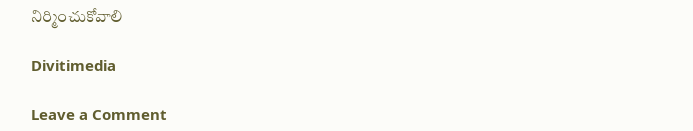నిర్మించుకోవాలి

Divitimedia

Leave a Comment